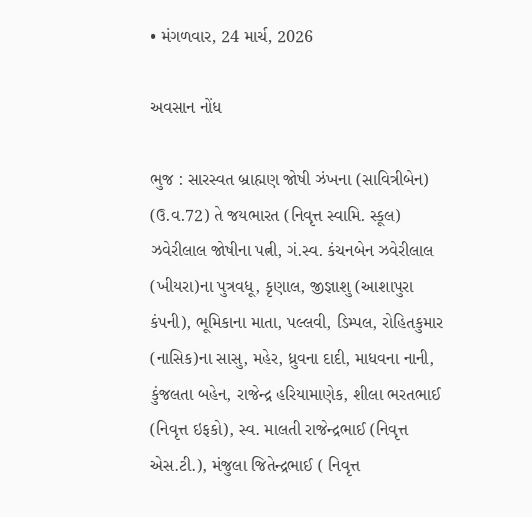• મંગળવાર, 24 માર્ચ, 2026

અવસાન નોંધ

ભુજ : સારસ્વત બ્રાહ્મણ જોષી ઝંખના (સાવિત્રીબેન) (ઉ.વ.72) તે જયભારત (નિવૃત્ત સ્વામિ. સ્કૂલ) ઝવેરીલાલ જોષીના પત્ની, ગં.સ્વ. કંચનબેન ઝવેરીલાલ (ખીયરા)ના પુત્રવધૂ, કૃણાલ, જીજ્ઞાશુ (આશાપુરા કંપની), ભૂમિકાના માતા, પલ્લવી, ડિમ્પલ, રોહિતકુમાર (નાસિક)ના સાસુ, મહેર, ધ્રુવના દાદી, માધવના નાની, કુંજલતા બહેન, રાજેન્દ્ર હરિયામાણેક, શીલા ભરતભાઈ (નિવૃત્ત ઇફકો), સ્વ. માલતી રાજેન્દ્રભાઈ (નિવૃત્ત એસ.ટી.), મંજુલા જિતેન્દ્રભાઈ ( નિવૃત્ત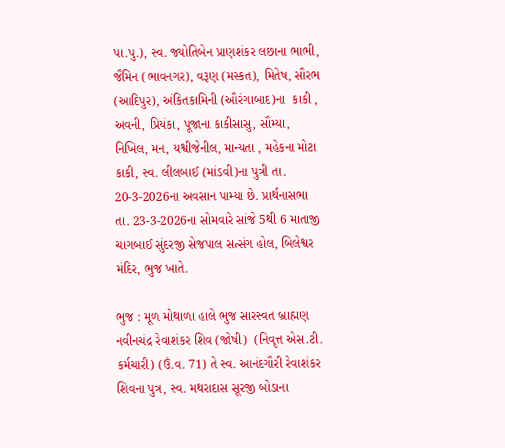પા.પુ.), સ્વ. જ્યોતિબેન પ્રાણશંકર લછાના ભાભી, જૈમિન (ભાવનગર), વરૂણ (મસ્કત), મિતેષ, સૌરભ (આદિપુર), અંકિતકામિની (ઔરંગાબાદ)ના  કાકી , અવની, પ્રિયંકા, પૂજાના કાકીસાસુ, સૌમ્યા, નિખિલ, મન, યશ્વીજેનીલ, માન્યતા , મહેકના મોટા કાકી, સ્વ. લીલબાઈ (માંડવી)ના પુત્રી તા. 20-3-2026ના અવસાન પામ્યા છે. પ્રાર્થનાસભા તા. 23-3-2026ના સોમવારે સાંજે 5થી 6 માતાજી ચાગબાઈ સુંદરજી સેજપાલ સત્સંગ હોલ, બિલેશ્વર મંદિર, ભુજ ખાતે.

ભુજ : મૂળ મોથાળા હાલે ભુજ સારસ્વત બ્રાહ્મણ નવીનચંદ્ર રેવાશંકર શિવ (જોષી)  (નિવૃત્ત એસ.ટી. કર્મચારી) (ઉં.વ. 71) તે સ્વ. આનંદગૌરી રેવાશંકર શિવના પુત્ર, સ્વ. મથરાદાસ સૂરજી બોડાના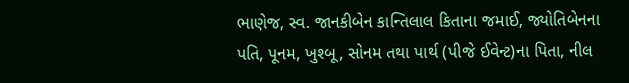ભાણેજ, સ્વ. જાનકીબેન કાન્તિલાલ કિતાના જમાઈ, જ્યોતિબેનના પતિ, પૂનમ, ખુશ્બૂ, સોનમ તથા પાર્થ (પીજે ઈવેન્ટ)ના પિતા, નીલ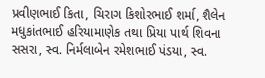પ્રવીણભાઈ કિતા, ચિરાગ કિશોરભાઈ શર્મા, શૈલેન મધુકાંતભાઈ હરિયામાણેક તથા પ્રિયા પાર્થ શિવના સસરા, સ્વ. નિર્મલાબેન રમેશભાઈ પંડયા, સ્વ.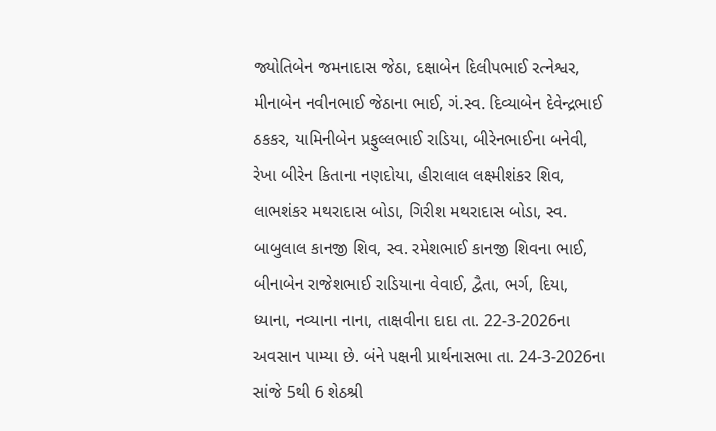જ્યોતિબેન જમનાદાસ જેઠા, દક્ષાબેન દિલીપભાઈ રત્નેશ્વર, મીનાબેન નવીનભાઈ જેઠાના ભાઈ, ગં.સ્વ. દિવ્યાબેન દેવેન્દ્રભાઈ ઠકકર, યામિનીબેન પ્રફુલ્લભાઈ રાડિયા, બીરેનભાઈના બનેવી, રેખા બીરેન કિતાના નણદોયા, હીરાલાલ લક્ષ્મીશંકર શિવ, લાભશંકર મથરાદાસ બોડા, ગિરીશ મથરાદાસ બોડા, સ્વ. બાબુલાલ કાનજી શિવ, સ્વ. રમેશભાઈ કાનજી શિવના ભાઈ, બીનાબેન રાજેશભાઈ રાડિયાના વેવાઈ, દ્વૈતા, ભર્ગ, દિયા, ધ્યાના, નવ્યાના નાના, તાક્ષવીના દાદા તા. 22-3-2026ના અવસાન પામ્યા છે. બંને પક્ષની પ્રાર્થનાસભા તા. 24-3-2026ના સાંજે 5થી 6 શેઠશ્રી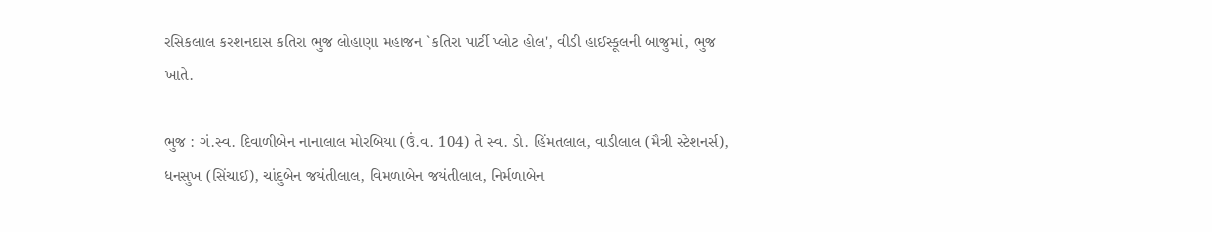રસિકલાલ કરશનદાસ કતિરા ભુજ લોહાણા મહાજન `કતિરા પાર્ટી પ્લોટ હોલ', વીડી હાઈસ્કૂલની બાજુમાં, ભુજ ખાતે.

ભુજ : ગં.સ્વ. દિવાળીબેન નાનાલાલ મોરબિયા (ઉં.વ. 104) તે સ્વ. ડો. હિંમતલાલ, વાડીલાલ (મૈત્રી સ્ટેશનર્સ), ધનસુખ (સિંચાઈ), ચાંદુબેન જયંતીલાલ, વિમળાબેન જયંતીલાલ, નિર્મળાબેન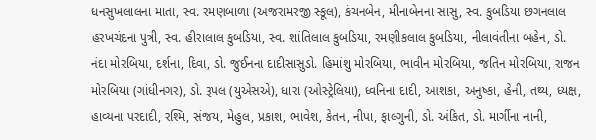ધનસુખલાલના માતા, સ્વ. રમણબાળા (અજરામરજી સ્કૂલ), કંચનબેન, મીનાબેનના સાસુ, સ્વ. કુબડિયા છગનલાલ હરખચંદના પુત્રી, સ્વ. હીરાલાલ કુબડિયા, સ્વ. શાંતિલાલ કુબડિયા, રમણીકલાલ કુબડિયા, નીલાવંતીના બહેન, ડો. નંદા મોરબિયા, દર્શના, દિવા, ડો. જુઈનના દાદીસાસુડો. હિમાંશુ મોરબિયા, ભાવીન મોરબિયા, જતિન મોરબિયા, રાજન મોરબિયા (ગાંધીનગર), ડો. રૂપલ (યુએસએ), ધારા (ઓસ્ટ્રેલિયા), ધ્વનિના દાદી, આશકા, અનુષ્કા, હેની, તથ્ય, ધ્યક્ષ, હાવ્યના પરદાદી, રશ્મિ, સંજય, મેહુલ, પ્રકાશ, ભાવેશ, કેતન, નીપા, ફાલ્ગુની, ડો. અંકિત, ડો. માર્ગીના નાની,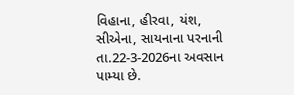વિહાના, હીરવા, યંશ, સીએના, સાયનાના પરનાની તા.22-3-2026ના અવસાન પામ્યા છે.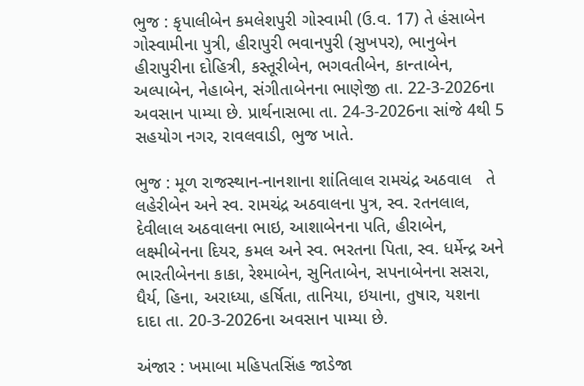ભુજ : કૃપાલીબેન કમલેશપુરી ગોસ્વામી (ઉ.વ. 17) તે હંસાબેન ગોસ્વામીના પુત્રી, હીરાપુરી ભવાનપુરી (સુખપર), ભાનુબેન હીરાપુરીના દોહિત્રી, કસ્તૂરીબેન, ભગવતીબેન, કાન્તાબેન, અલ્પાબેન, નેહાબેન, સંગીતાબેનના ભાણેજી તા. 22-3-2026ના અવસાન પામ્યા છે. પ્રાર્થનાસભા તા. 24-3-2026ના સાંજે 4થી 5 સહયોગ નગર, રાવલવાડી, ભુજ ખાતે.

ભુજ : મૂળ રાજસ્થાન-નાનશાના શાંતિલાલ રામચંદ્ર અઠવાલ   તે લહેરીબેન અને સ્વ. રામચંદ્ર અઠવાલના પુત્ર, સ્વ. રતનલાલ, દેવીલાલ અઠવાલના ભાઇ, આશાબેનના પતિ, હીરાબેન, લક્ષ્મીબેનના દિયર, કમલ અને સ્વ. ભરતના પિતા, સ્વ. ધર્મેન્દ્ર અને ભારતીબેનના કાકા, રેશ્માબેન, સુનિતાબેન, સપનાબેનના સસરા, ધૈર્ય, હિના, અરાધ્યા, હર્ષિતા, તાનિયા, ઇયાના, તુષાર, યશના દાદા તા. 20-3-2026ના અવસાન પામ્યા છે.

અંજાર : ખમાબા મહિપતસિંહ જાડેજા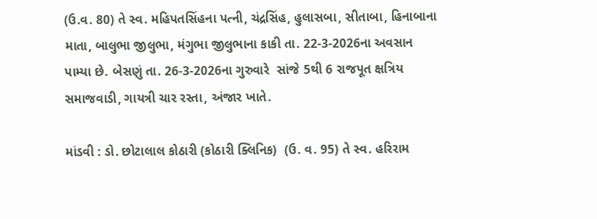(ઉ.વ. 80) તે સ્વ. મહિપતસિંહના પત્ની, ચંદ્રસિંહ, હુલાસબા, સીતાબા, હિનાબાના માતા, બાલુભા જીલુભા, મંગુભા જીલુભાના કાકી તા. 22-3-2026ના અવસાન પામ્યા છે. બેસણું તા. 26-3-2026ના ગુરુવારે  સાંજે 5થી 6 રાજપૂત ક્ષત્રિય સમાજવાડી, ગાયત્રી ચાર રસ્તા, અંજાર ખાતે.

માંડવી : ડો. છોટાલાલ કોઠારી (કોઠારી ક્લિનિક)  (ઉ. વ. 95) તે સ્વ. હરિરામ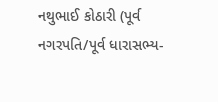નથુભાઈ કોઠારી (પૂર્વ નગરપતિ/પૂર્વ ધારાસભ્ય-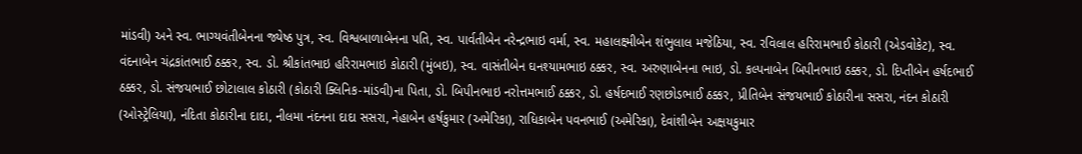માંડવી) અને સ્વ. ભાગ્યવંતીબેનના જ્યેષ્ઠ પુત્ર, સ્વ. વિશ્વબાળાબેનના પતિ, સ્વ. પાર્વતીબેન નરેન્દ્રભાઇ વર્મા, સ્વ. મહાલક્ષ્મીબેન શંભુલાલ મજેઠિયા, સ્વ. રવિલાલ હરિરામભાઈ કોઠારી (એડવોકેટ), સ્વ. વંદનાબેન ચંદ્રકાંતભાઈ ઠક્કર, સ્વ. ડો. શ્રીકાંતભાઇ હરિરામભાઇ કોઠારી (મુંબઇ), સ્વ. વાસંતીબેન ઘનશ્યામભાઇ ઠક્કર, સ્વ. અરુણાબેનના ભાઇ, ડો. કલ્પનાબેન બિપીનભાઇ ઠક્કર, ડો. દિપ્તીબેન હર્ષદભાઈ ઠક્કર, ડો. સંજયભાઈ છોટાલાલ કોઠારી (કોઠારી ક્લિનિક-માંડવી)ના પિતા, ડો. બિપીનભાઇ નરોત્તમભાઈ ઠક્કર, ડો. હર્ષદભાઈ રણછોડભાઈ ઠક્કર, પ્રીતિબેન સંજયભાઈ કોઠારીના સસરા, નંદન કોઠારી (ઓસ્ટ્રેલિયા), નંદિતા કોઠારીના દાદા, નીલમા નંદનના દાદા સસરા, નેહાબેન હર્ષકુમાર (અમેરિકા), રાધિકાબેન પવનભાઈ (અમેરિકા), દેવાંશીબેન અક્ષયકુમાર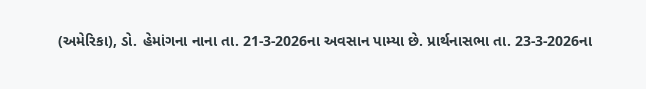(અમેરિકા), ડો. હેમાંગના નાના તા. 21-3-2026ના અવસાન પામ્યા છે. પ્રાર્થનાસભા તા. 23-3-2026ના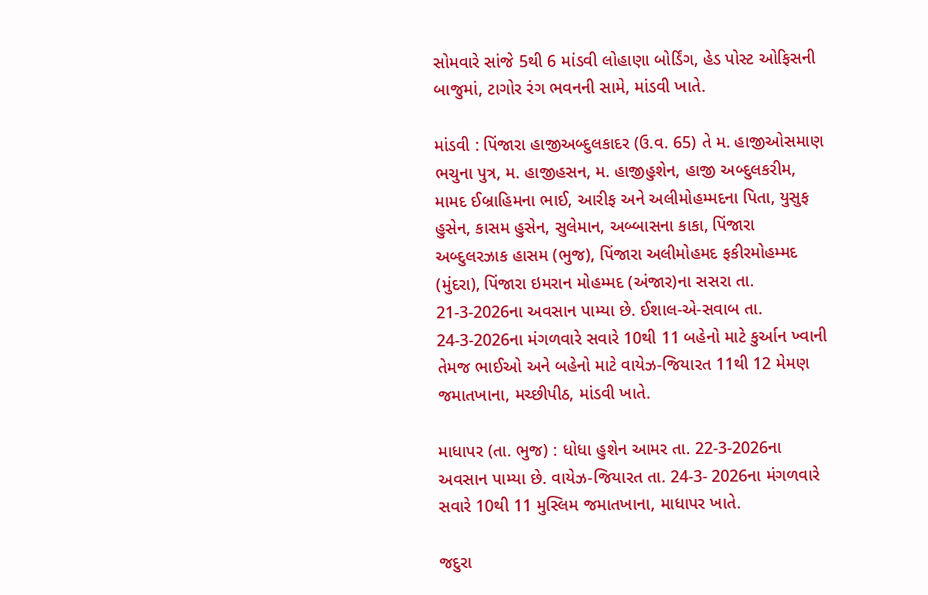સોમવારે સાંજે 5થી 6 માંડવી લોહાણા બોર્ડિંગ, હેડ પોસ્ટ ઓફિસની બાજુમાં, ટાગોર રંગ ભવનની સામે, માંડવી ખાતે.

માંડવી : પિંજારા હાજીઅબ્દુલકાદર (ઉ.વ. 65) તે મ. હાજીઓસમાણ ભચુના પુત્ર, મ. હાજીહસન, મ. હાજીહુશેન, હાજી અબ્દુલકરીમ, મામદ ઈબ્રાહિમના ભાઈ, આરીફ અને અલીમોહમ્મદના પિતા, યુસુફ હુસેન, કાસમ હુસેન, સુલેમાન, અબ્બાસના કાકા, પિંજારા અબ્દુલરઝાક હાસમ (ભુજ), પિંજારા અલીમોહમદ ફકીરમોહમ્મદ (મુંદરા), પિંજારા ઇમરાન મોહમ્મદ (અંજાર)ના સસરા તા. 21-3-2026ના અવસાન પામ્યા છે. ઈશાલ-એ-સવાબ તા. 24-3-2026ના મંગળવારે સવારે 10થી 11 બહેનો માટે કુર્આન ખ્વાની તેમજ ભાઈઓ અને બહેનો માટે વાયેઝ-જિયારત 11થી 12 મેમણ જમાતખાના, મચ્છીપીઠ, માંડવી ખાતે.

માધાપર (તા. ભુજ) : ધોધા હુશેન આમર તા. 22-3-2026ના અવસાન પામ્યા છે. વાયેઝ-જિયારત તા. 24-3- 2026ના મંગળવારે સવારે 10થી 11 મુસ્લિમ જમાતખાના, માધાપર ખાતે.

જદુરા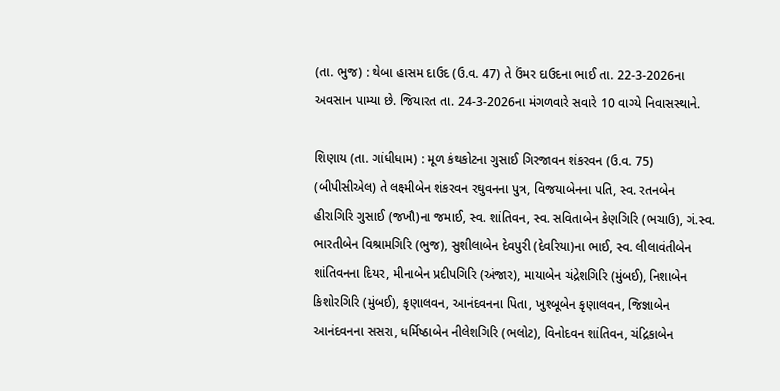(તા. ભુજ) : થેબા હાસમ દાઉદ (ઉ.વ. 47) તે ઉંમર દાઉદના ભાઈ તા. 22-3-2026ના અવસાન પામ્યા છે. જિયારત તા. 24-3-2026ના મંગળવારે સવારે 10 વાગ્યે નિવાસસ્થાને.

શિણાય (તા. ગાંધીધામ) : મૂળ કંથકોટના ગુસાઈ ગિરજાવન શંકરવન (ઉ.વ. 75) (બીપીસીએલ) તે લક્ષ્મીબેન શંકરવન રઘુવનના પુત્ર, વિજયાબેનના પતિ, સ્વ. રતનબેન હીરાગિરિ ગુસાઈ (જખૌ)ના જમાઈ, સ્વ. શાંતિવન, સ્વ. સવિતાબેન કેણગિરિ (ભચાઉ), ગં.સ્વ. ભારતીબેન વિશ્રામગિરિ (ભુજ), સુશીલાબેન દેવપુરી (દેવરિયા)ના ભાઈ, સ્વ. લીલાવંતીબેન શાંતિવનના દિયર, મીનાબેન પ્રદીપગિરિ (અંજાર), માયાબેન ચંદ્રેશગિરિ (મુંબઈ), નિશાબેન કિશોરગિરિ (મુંબઈ), કૃણાલવન, આનંદવનના પિતા, ખુશ્બૂબેન કૃણાલવન, જિજ્ઞાબેન આનંદવનના સસરા, ધર્મિષ્ઠાબેન નીલેશગિરિ (ભલોટ), વિનોદવન શાંતિવન, ચંદ્રિકાબેન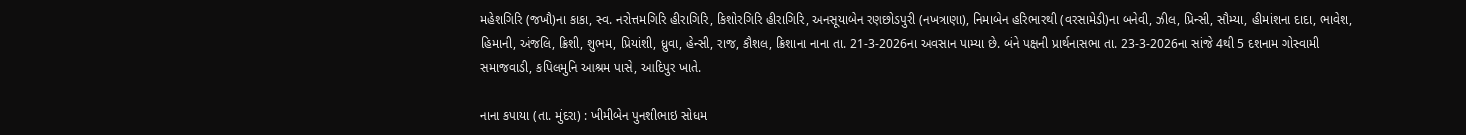મહેશગિરિ (જખૌ)ના કાકા, સ્વ. નરોત્તમગિરિ હીરાગિરિ, કિશોરગિરિ હીરાગિરિ, અનસૂયાબેન રણછોડપુરી (નખત્રાણા), નિમાબેન હરિભારથી (વરસામેડી)ના બનેવી, ઝીલ, પ્રિન્સી, સૌમ્યા, હીમાંશના દાદા, ભાવેશ, હિમાની, અંજલિ, ક્રિશી, શુભમ, પ્રિયાંશી, ધ્રુવા, હેન્સી, રાજ, કૌશલ, ક્રિશાના નાના તા. 21-3-2026ના અવસાન પામ્યા છે. બંને પક્ષની પ્રાર્થનાસભા તા. 23-3-2026ના સાંજે 4થી 5 દશનામ ગોસ્વામી સમાજવાડી, કપિલમુનિ આશ્રમ પાસે, આદિપુર ખાતે.

નાના કપાયા (તા. મુંદરા) : ખીમીબેન પુનશીભાઇ સોધમ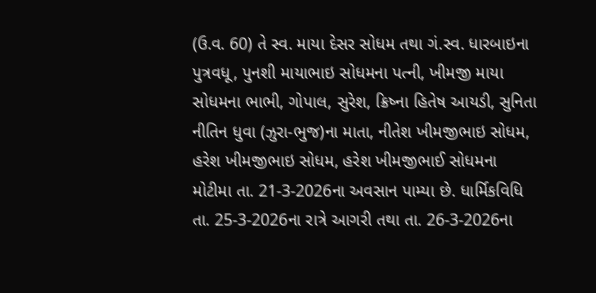(ઉ.વ. 60) તે સ્વ. માયા દેસર સોધમ તથા ગં.સ્વ. ધારબાઇના પુત્રવધૂ, પુનશી માયાભાઇ સોધમના પત્ની, ખીમજી માયા સોધમના ભાભી, ગોપાલ, સુરેશ, ક્રિષ્ના હિતેષ આયડી, સુનિતા નીતિન ધુવા (ઝુરા-ભુજ)ના માતા, નીતેશ ખીમજીભાઇ સોધમ, હરેશ ખીમજીભાઇ સોધમ, હરેશ ખીમજીભાઈ સોધમના મોટીમા તા. 21-3-2026ના અવસાન પામ્યા છે. ધાર્મિકવિધિ તા. 25-3-2026ના રાત્રે આગરી તથા તા. 26-3-2026ના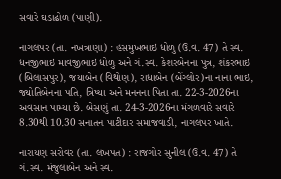સવારે ઘડાઢોળ (પાણી).

નાગલપર (તા. નખત્રાણા) : હસમુખભાઇ ધોળુ (ઉ.વ. 47) તે સ્વ. ધનજીભાઇ માવજીભાઇ ધોળુ અને ગં.સ્વ. કેશરબેનના પુત્ર, શંકરભાઇ (બિલાસપુર), જયાબેન (વિથોણ), રાધાબેન (બેંગ્લોર)ના નાના ભાઇ, જ્યોતિબેનના પતિ, ત્રિષ્યા અને મનનના પિતા તા. 22-3-2026ના અવસાન પામ્યા છે. બેસણું તા. 24-3-2026ના મંગળવારે સવારે 8.30થી 10.30 સનાતન પાટીદાર સમાજવાડી, નાગલપર ખાતે.

નારાયણ સરોવર (તા. લખપત) : રાજગોર સુનીલ (ઉ.વ. 47) તે ગં.સ્વ. મંજુલાબેન અને સ્વ.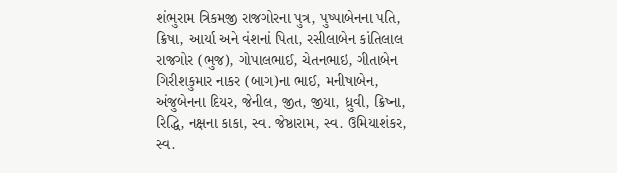શંભુરામ ત્રિકમજી રાજગોરના પુત્ર, પુષ્પાબેનના પતિ, ક્રિષા, આર્યા અને વંશનાં પિતા, રસીલાબેન કાંતિલાલ રાજગોર (ભુજ), ગોપાલભાઈ, ચેતનભાઇ, ગીતાબેન ગિરીશકુમાર નાકર (બાગ)ના ભાઈ, મનીષાબેન, અંજુબેનના દિયર, જેનીલ, જીત, જીયા, ધ્રુવી, ક્રિષ્ના, રિદ્ધિ, નક્ષના કાકા, સ્વ. જેષ્ઠારામ, સ્વ. ઉમિયાશંકર, સ્વ.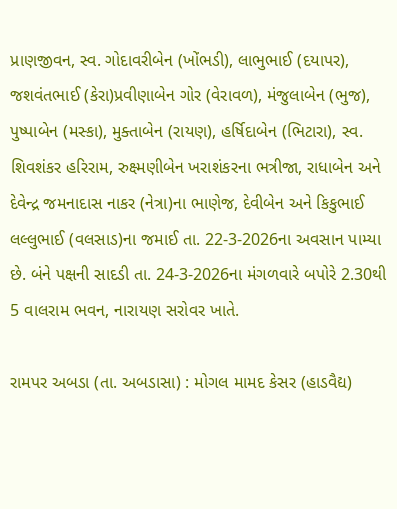પ્રાણજીવન, સ્વ. ગોદાવરીબેન (ખોંભડી), લાભુભાઈ (દયાપર), જશવંતભાઈ (કેરા)પ્રવીણાબેન ગોર (વેરાવળ), મંજુલાબેન (ભુજ), પુષ્પાબેન (મસ્કા), મુક્તાબેન (રાયણ), હર્ષિદાબેન (ભિટારા), સ્વ. શિવશંકર હરિરામ, રુક્ષ્મણીબેન ખરાશંકરના ભત્રીજા, રાધાબેન અને દેવેન્દ્ર જમનાદાસ નાકર (નેત્રા)ના ભાણેજ, દેવીબેન અને કિકુભાઈ લલ્લુભાઈ (વલસાડ)ના જમાઈ તા. 22-3-2026ના અવસાન પામ્યા છે. બંને પક્ષની સાદડી તા. 24-3-2026ના મંગળવારે બપોરે 2.30થી 5 વાલરામ ભવન, નારાયણ સરોવર ખાતે.

રામપર અબડા (તા. અબડાસા) : મોગલ મામદ કેસર (હાડવૈદ્ય)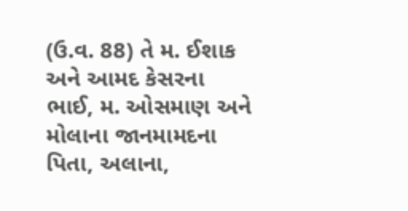(ઉ.વ. 88) તે મ. ઈશાક અને આમદ કેસરના ભાઈ, મ. ઓસમાણ અને મોલાના જાનમામદના પિતા, અલાના,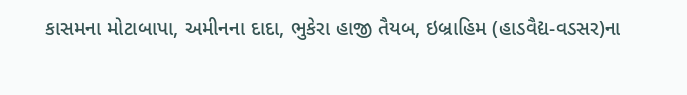કાસમના મોટાબાપા, અમીનના દાદા, ભુકેરા હાજી તૈયબ, ઇબ્રાહિમ (હાડવૈદ્ય-વડસર)ના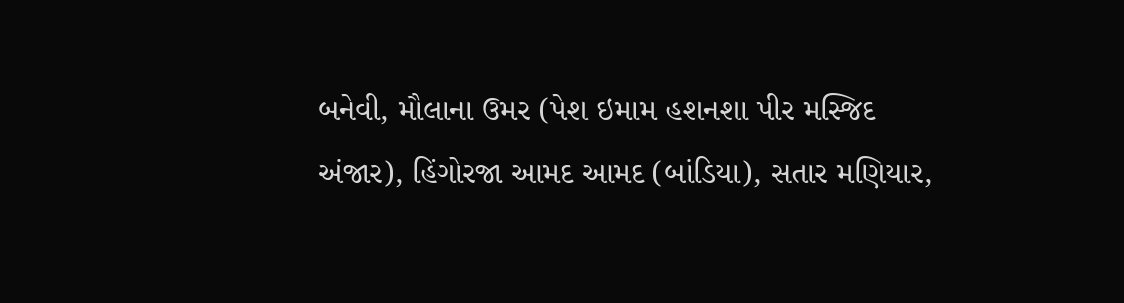બનેવી, મૌલાના ઉમર (પેશ ઇમામ હશનશા પીર મસ્જિદ અંજાર), હિંગોરજા આમદ આમદ (બાંડિયા), સતાર મણિયાર,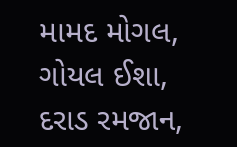મામદ મોગલ, ગોયલ ઈશા, દરાડ રમજાન,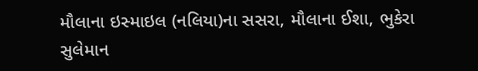મૌલાના ઇસ્માઇલ (નલિયા)ના સસરા, મૌલાના ઈશા, ભુકેરા સુલેમાન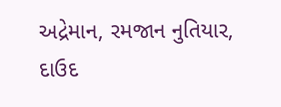અદ્રેમાન, રમજાન નુતિયાર, દાઉદ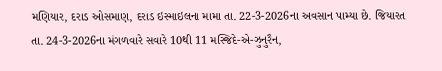મણિયાર, દરાડ ઓસમાણ, દરાડ ઇસ્માઇલના મામા તા. 22-3-2026ના અવસાન પામ્યા છે. જિયારત તા. 24-3-2026ના મંગળવારે સવારે 10થી 11 મસ્જિદે-એ-ઝુનુરૈન,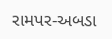રામપર-અબડા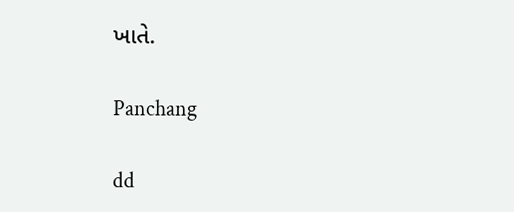ખાતે.

Panchang

dd